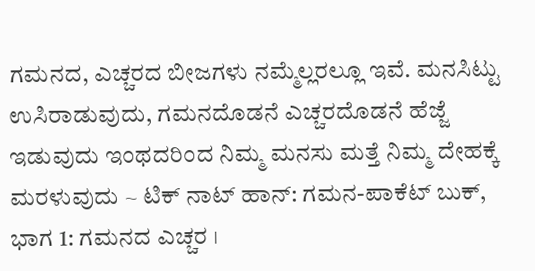ಗಮನದ, ಎಚ್ಚರದ ಬೀಜಗಳು ನಮ್ಮೆಲ್ಲರಲ್ಲೂ ಇವೆ. ಮನಸಿಟ್ಟು ಉಸಿರಾಡುವುದು, ಗಮನದೊಡನೆ ಎಚ್ಚರದೊಡನೆ ಹೆಜ್ಜೆ ಇಡುವುದು ಇಂಥದರಿಂದ ನಿಮ್ಮ ಮನಸು ಮತ್ತೆ ನಿಮ್ಮ ದೇಹಕ್ಕೆ ಮರಳುವುದು ~ ಟಿಕ್ ನಾಟ್ ಹಾನ್: ಗಮನ-ಪಾಕೆಟ್ ಬುಕ್, ಭಾಗ 1: ಗಮನದ ಎಚ್ಚರ ।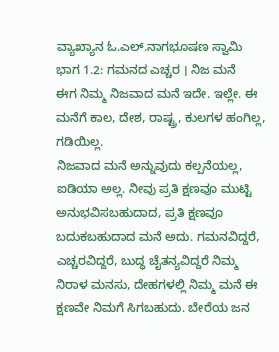ವ್ಯಾಖ್ಯಾನ ಓ.ಎಲ್.ನಾಗಭೂಷಣ ಸ್ವಾಮಿ
ಭಾಗ 1.2: ಗಮನದ ಎಚ್ಚರ । ನಿಜ ಮನೆ
ಈಗ ನಿಮ್ಮ ನಿಜವಾದ ಮನೆ ಇದೇ. ಇಲ್ಲೇ. ಈ ಮನೆಗೆ ಕಾಲ, ದೇಶ, ರಾಷ್ಟ್ರ, ಕುಲಗಳ ಹಂಗಿಲ್ಲ, ಗಡಿಯಿಲ್ಲ.
ನಿಜವಾದ ಮನೆ ಅನ್ನುವುದು ಕಲ್ಪನೆಯಲ್ಲ, ಐಡಿಯಾ ಅಲ್ಲ. ನೀವು ಪ್ರತಿ ಕ್ಷಣವೂ ಮುಟ್ಟಿ ಅನುಭವಿಸಬಹುದಾದ, ಪ್ರತಿ ಕ್ಷಣವೂ ಬದುಕಬಹುದಾದ ಮನೆ ಅದು. ಗಮನವಿದ್ದರೆ, ಎಚ್ಚರವಿದ್ದರೆ, ಬುದ್ಧ ಚೈತನ್ಯವಿದ್ದರೆ ನಿಮ್ಮ ನಿರಾಳ ಮನಸು, ದೇಹಗಳಲ್ಲಿ ನಿಮ್ಮ ಮನೆ ಈ ಕ್ಷಣವೇ ನಿಮಗೆ ಸಿಗಬಹುದು. ಬೇರೆಯ ಜನ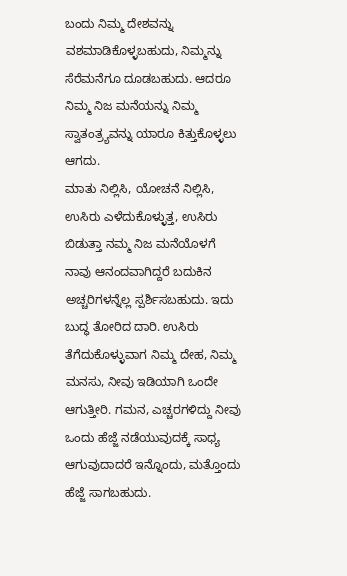ಬಂದು ನಿಮ್ಮ ದೇಶವನ್ನು ವಶಮಾಡಿಕೊಳ್ಳಬಹುದು, ನಿಮ್ಮನ್ನು ಸೆರೆಮನೆಗೂ ದೂಡಬಹುದು. ಆದರೂ ನಿಮ್ಮ ನಿಜ ಮನೆಯನ್ನು ನಿಮ್ಮ ಸ್ವಾತಂತ್ರ್ಯವನ್ನು ಯಾರೂ ಕಿತ್ತುಕೊಳ್ಳಲು ಆಗದು.
ಮಾತು ನಿಲ್ಲಿಸಿ, ಯೋಚನೆ ನಿಲ್ಲಿಸಿ, ಉಸಿರು ಎಳೆದುಕೊಳ್ಳುತ್ತ, ಉಸಿರು ಬಿಡುತ್ತಾ ನಮ್ಮ ನಿಜ ಮನೆಯೊಳಗೆ ನಾವು ಆನಂದವಾಗಿದ್ದರೆ ಬದುಕಿನ ಅಚ್ಚರಿಗಳನ್ನೆಲ್ಲ ಸ್ಪರ್ಶಿಸಬಹುದು. ಇದು ಬುದ್ಧ ತೋರಿದ ದಾರಿ. ಉಸಿರು ತೆಗೆದುಕೊಳ್ಳುವಾಗ ನಿಮ್ಮ ದೇಹ, ನಿಮ್ಮ ಮನಸು, ನೀವು ಇಡಿಯಾಗಿ ಒಂದೇ ಆಗುತ್ತೀರಿ. ಗಮನ, ಎಚ್ಚರಗಳಿದ್ದು ನೀವು ಒಂದು ಹೆಜ್ಜೆ ನಡೆಯುವುದಕ್ಕೆ ಸಾಧ್ಯ ಆಗುವುದಾದರೆ ಇನ್ನೊಂದು, ಮತ್ತೊಂದು ಹೆಜ್ಜೆ ಸಾಗಬಹುದು.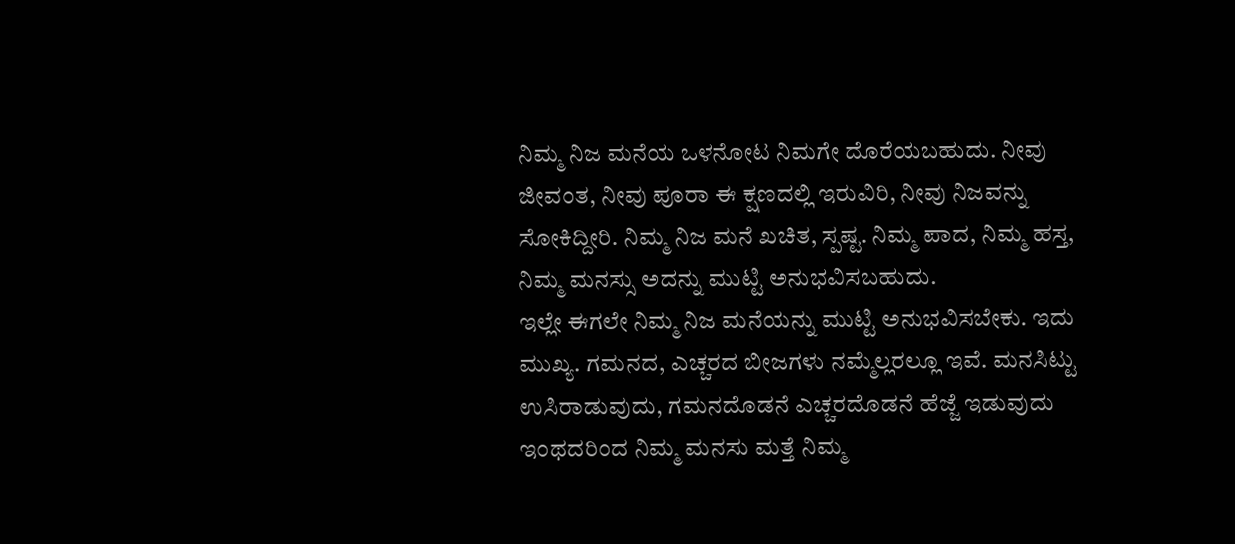ನಿಮ್ಮ ನಿಜ ಮನೆಯ ಒಳನೋಟ ನಿಮಗೇ ದೊರೆಯಬಹುದು. ನೀವು ಜೀವಂತ, ನೀವು ಪೂರಾ ಈ ಕ್ಷಣದಲ್ಲಿ ಇರುವಿರಿ, ನೀವು ನಿಜವನ್ನು ಸೋಕಿದ್ದೀರಿ. ನಿಮ್ಮ ನಿಜ ಮನೆ ಖಚಿತ, ಸ್ಪಷ್ಟ. ನಿಮ್ಮ ಪಾದ, ನಿಮ್ಮ ಹಸ್ತ, ನಿಮ್ಮ ಮನಸ್ಸು ಅದನ್ನು ಮುಟ್ಟಿ ಅನುಭವಿಸಬಹುದು.
ಇಲ್ಲೇ ಈಗಲೇ ನಿಮ್ಮ ನಿಜ ಮನೆಯನ್ನು ಮುಟ್ಟಿ ಅನುಭವಿಸಬೇಕು. ಇದು ಮುಖ್ಯ. ಗಮನದ, ಎಚ್ಚರದ ಬೀಜಗಳು ನಮ್ಮೆಲ್ಲರಲ್ಲೂ ಇವೆ. ಮನಸಿಟ್ಟು ಉಸಿರಾಡುವುದು, ಗಮನದೊಡನೆ ಎಚ್ಚರದೊಡನೆ ಹೆಜ್ಜೆ ಇಡುವುದು ಇಂಥದರಿಂದ ನಿಮ್ಮ ಮನಸು ಮತ್ತೆ ನಿಮ್ಮ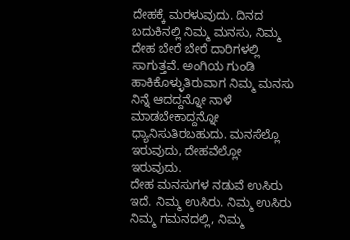ದೇಹಕ್ಕೆ ಮರಳುವುದು. ದಿನದ ಬದುಕಿನಲ್ಲಿ ನಿಮ್ಮ ಮನಸು, ನಿಮ್ಮ ದೇಹ ಬೇರೆ ಬೇರೆ ದಾರಿಗಳಲ್ಲಿ ಸಾಗುತ್ತವೆ. ಅಂಗಿಯ ಗುಂಡಿ ಹಾಕಿಕೊಳ್ಳುತಿರುವಾಗ ನಿಮ್ಮ ಮನಸು ನಿನ್ನೆ ಆದದ್ದನ್ನೋ ನಾಳೆ ಮಾಡಬೇಕಾದ್ದನ್ನೋ ಧ್ಯಾನಿಸುತಿರಬಹುದು. ಮನಸೆಲ್ಲೊ ಇರುವುದು, ದೇಹವೆಲ್ಲೋ ಇರುವುದು.
ದೇಹ ಮನಸುಗಳ ನಡುವೆ ಉಸಿರು ಇದೆ. ನಿಮ್ಮ ಉಸಿರು. ನಿಮ್ಮ ಉಸಿರು ನಿಮ್ಮ ಗಮನದಲ್ಲಿ, ನಿಮ್ಮ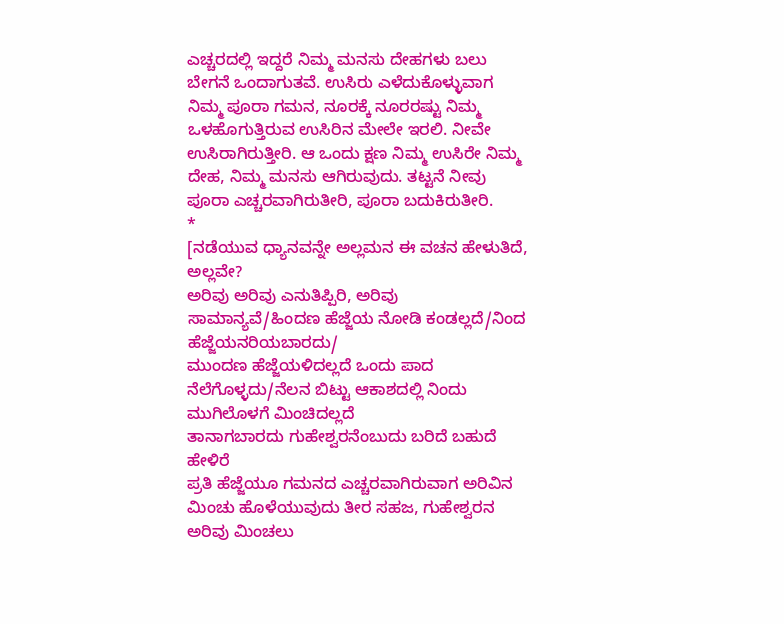ಎಚ್ಚರದಲ್ಲಿ ಇದ್ದರೆ ನಿಮ್ಮ ಮನಸು ದೇಹಗಳು ಬಲು ಬೇಗನೆ ಒಂದಾಗುತವೆ. ಉಸಿರು ಎಳೆದುಕೊಳ್ಳುವಾಗ ನಿಮ್ಮ ಪೂರಾ ಗಮನ, ನೂರಕ್ಕೆ ನೂರರಷ್ಟು ನಿಮ್ಮ ಒಳಹೊಗುತ್ತಿರುವ ಉಸಿರಿನ ಮೇಲೇ ಇರಲಿ. ನೀವೇ ಉಸಿರಾಗಿರುತ್ತೀರಿ. ಆ ಒಂದು ಕ್ಷಣ ನಿಮ್ಮ ಉಸಿರೇ ನಿಮ್ಮ ದೇಹ, ನಿಮ್ಮ ಮನಸು ಆಗಿರುವುದು. ತಟ್ಟನೆ ನೀವು ಪೂರಾ ಎಚ್ಚರವಾಗಿರುತೀರಿ, ಪೂರಾ ಬದುಕಿರುತೀರಿ.
*
[ನಡೆಯುವ ಧ್ಯಾನವನ್ನೇ ಅಲ್ಲಮನ ಈ ವಚನ ಹೇಳುತಿದೆ, ಅಲ್ಲವೇ?
ಅರಿವು ಅರಿವು ಎನುತಿಪ್ಪಿರಿ, ಅರಿವು ಸಾಮಾನ್ಯವೆ/ಹಿಂದಣ ಹೆಜ್ಜೆಯ ನೋಡಿ ಕಂಡಲ್ಲದೆ/ನಿಂದ ಹೆಜ್ಜೆಯನರಿಯಬಾರದು/
ಮುಂದಣ ಹೆಜ್ಜೆಯಳಿದಲ್ಲದೆ ಒಂದು ಪಾದ ನೆಲೆಗೊಳ್ಳದು/ನೆಲನ ಬಿಟ್ಟು ಆಕಾಶದಲ್ಲಿ ನಿಂದು ಮುಗಿಲೊಳಗೆ ಮಿಂಚಿದಲ್ಲದೆ
ತಾನಾಗಬಾರದು ಗುಹೇಶ್ವರನೆಂಬುದು ಬರಿದೆ ಬಹುದೆ ಹೇಳಿರೆ
ಪ್ರತಿ ಹೆಜ್ಜೆಯೂ ಗಮನದ ಎಚ್ಚರವಾಗಿರುವಾಗ ಅರಿವಿನ ಮಿಂಚು ಹೊಳೆಯುವುದು ತೀರ ಸಹಜ, ಗುಹೇಶ್ವರನ ಅರಿವು ಮಿಂಚಲು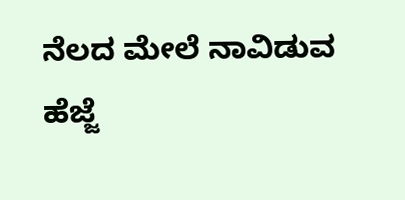ನೆಲದ ಮೇಲೆ ನಾವಿಡುವ ಹೆಜ್ಜೆ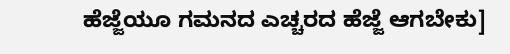ಹೆಜ್ಜೆಯೂ ಗಮನದ ಎಚ್ಚರದ ಹೆಜ್ಜೆ ಆಗಬೇಕು]